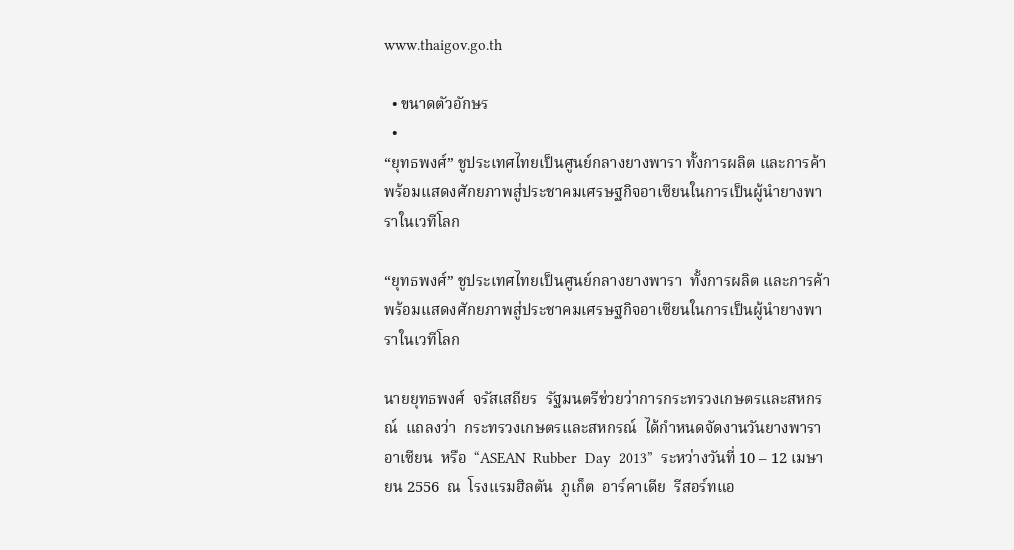www.thaigov.go.th

  • ขนาดตัวอักษร
  •
“ยุทธพงศ์” ชูประเทศไทยเป็นศูนย์กลางยางพารา ทั้งการผลิต และการค้า พร้อมแสดงศักยภาพสู่ประชาคมเศรษฐกิจอาเซียนในการเป็นผู้นำยางพาราในเวทีโลก

“ยุทธพงศ์” ชูประเทศไทยเป็นศูนย์กลางยางพารา  ทั้งการผลิต และการค้า  พร้อมแสดงศักยภาพสู่ประชาคมเศรษฐกิจอาเซียนในการเป็นผู้นำยางพาราในเวทีโลก

นายยุทธพงศ์  จรัสเสถียร  รัฐมนตรีช่วยว่าการกระทรวงเกษตรและสหกรณ์  แถลงว่า  กระทรวงเกษตรและสหกรณ์  ได้กำหนดจัดงานวันยางพาราอาเซียน  หรือ  “ASEAN  Rubber  Day  2013”  ระหว่างวันที่ 10 – 12 เมษายน 2556  ณ  โรงแรมฮิลตัน  ภูเก็ต  อาร์คาเดีย  รีสอร์ทแอ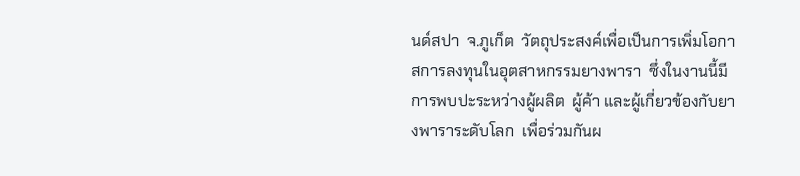นด์สปา  จ.ภูเก็ต  วัตถุประสงค์เพื่อเป็นการเพิ่มโอกาสการลงทุนในอุตสาหกรรมยางพารา  ซึ่งในงานนี้มีการพบปะระหว่างผู้ผลิต  ผู้ค้า และผู้เกี่ยวข้องกับยางพาราระดับโลก  เพื่อร่วมกันผ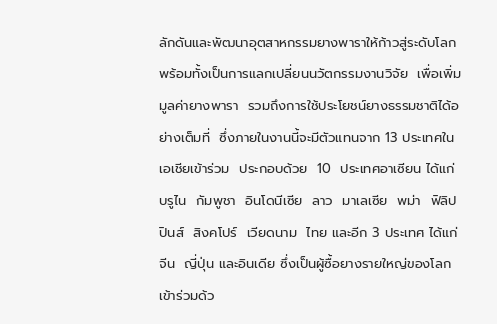ลักดันและพัฒนาอุตสาหกรรมยางพาราให้ก้าวสู่ระดับโลก  พร้อมทั้งเป็นการแลกเปลี่ยนนวัตกรรมงานวิจัย  เพื่อเพิ่มมูลค่ายางพารา  รวมถึงการใช้ประโยชน์ยางธรรมชาติได้อย่างเต็มที่  ซึ่งภายในงานนี้จะมีตัวแทนจาก 13 ประเทศในเอเชียเข้าร่วม  ประกอบด้วย  10  ประเทศอาเซียน ได้แก่  บรูไน  กัมพูชา  อินโดนีเซีย  ลาว  มาเลเซีย  พม่า  ฟิลิปปินส์  สิงคโปร์  เวียดนาม  ไทย และอีก 3 ประเทศ ได้แก่  จีน  ญี่ปุ่น และอินเดีย ซึ่งเป็นผู้ซื้อยางรายใหญ่ของโลกเข้าร่วมด้ว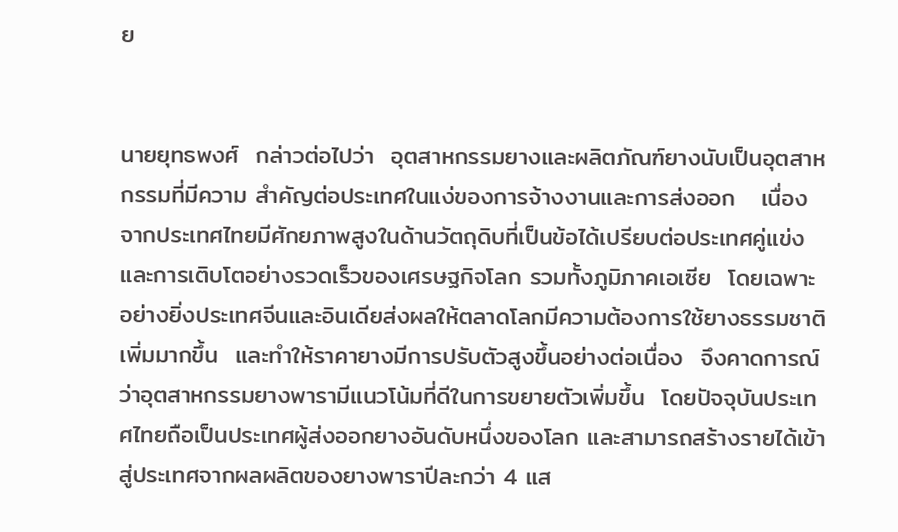ย


นายยุทธพงศ์  กล่าวต่อไปว่า  อุตสาหกรรมยางและผลิตภัณฑ์ยางนับเป็นอุตสาหกรรมที่มีความ สำคัญต่อประเทศในแง่ของการจ้างงานและการส่งออก   เนื่องจากประเทศไทยมีศักยภาพสูงในด้านวัตถุดิบที่เป็นข้อได้เปรียบต่อประเทศคู่แข่ง  และการเติบโตอย่างรวดเร็วของเศรษฐกิจโลก รวมทั้งภูมิภาคเอเซีย  โดยเฉพาะอย่างยิ่งประเทศจีนและอินเดียส่งผลให้ตลาดโลกมีความต้องการใช้ยางธรรมชาติเพิ่มมากขึ้น  และทำให้ราคายางมีการปรับตัวสูงขึ้นอย่างต่อเนื่อง  จึงคาดการณ์ว่าอุตสาหกรรมยางพารามีแนวโน้มที่ดีในการขยายตัวเพิ่มขึ้น  โดยปัจจุบันประเทศไทยถือเป็นประเทศผู้ส่งออกยางอันดับหนึ่งของโลก และสามารถสร้างรายได้เข้าสู่ประเทศจากผลผลิตของยางพาราปีละกว่า 4 แส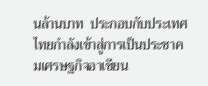นล้านบาท  ประกอบกับประเทศไทยกำลังเข้าสู่การเป็นประชาคมเศรษฐกิจอาเซียน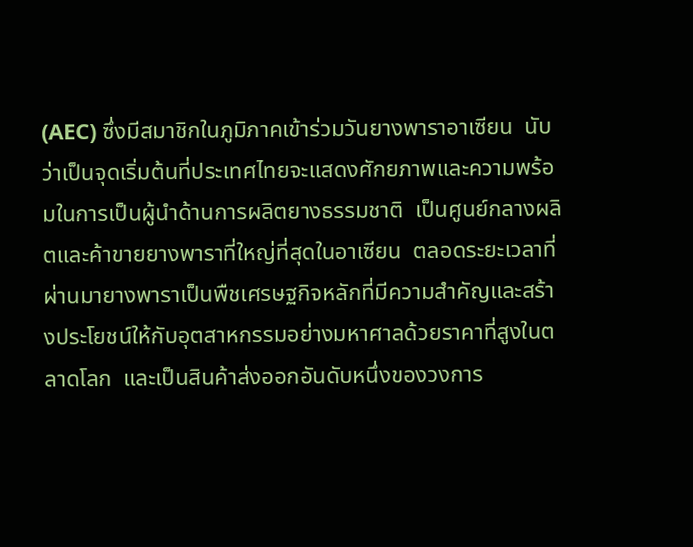(AEC) ซึ่งมีสมาชิกในภูมิภาคเข้าร่วมวันยางพาราอาเซียน  นับว่าเป็นจุดเริ่มต้นที่ประเทศไทยจะแสดงศักยภาพและความพร้อมในการเป็นผู้นำด้านการผลิตยางธรรมชาติ  เป็นศูนย์กลางผลิตและค้าขายยางพาราที่ใหญ่ที่สุดในอาเซียน  ตลอดระยะเวลาที่ผ่านมายางพาราเป็นพืชเศรษฐกิจหลักที่มีความสำคัญและสร้างประโยชน์ให้กับอุตสาหกรรมอย่างมหาศาลด้วยราคาที่สูงในตลาดโลก  และเป็นสินค้าส่งออกอันดับหนึ่งของวงการ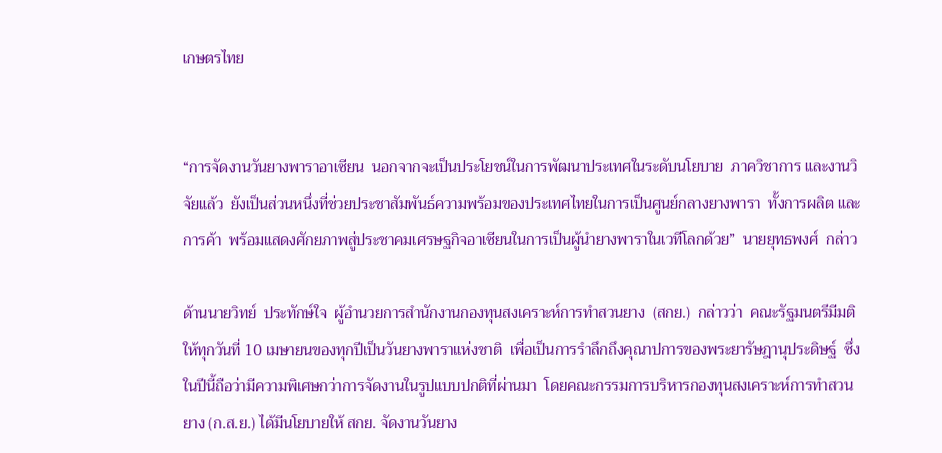เกษตรไทย


“การจัดงานวันยางพาราอาเซียน  นอกจากจะเป็นประโยชน์ในการพัฒนาประเทศในระดับนโยบาย  ภาควิชาการ และงานวิจัยแล้ว  ยังเป็นส่วนหนึ่งที่ช่วยประชาสัมพันธ์ความพร้อมของประเทศไทยในการเป็นศูนย์กลางยางพารา  ทั้งการผลิต และการค้า  พร้อมแสดงศักยภาพสู่ประชาคมเศรษฐกิจอาเซียนในการเป็นผู้นำยางพาราในเวทีโลกด้วย”  นายยุทธพงศ์  กล่าว

ด้านนายวิทย์  ประทักษ์ใจ  ผู้อำนวยการสำนักงานกองทุนสงเคราะห์การทำสวนยาง  (สกย.)  กล่าวว่า  คณะรัฐมนตรีมีมติให้ทุกวันที่ 10 เมษายนของทุกปีเป็นวันยางพาราแห่งชาติ  เพื่อเป็นการรำลึกถึงคุณาปการของพระยารัษฎานุประดิษฐ์  ซึ่งในปีนี้ถือว่ามีความพิเศษกว่าการจัดงานในรูปแบบปกติที่ผ่านมา  โดยคณะกรรมการบริหารกองทุนสงเคราะห์การทำสวนยาง (ก.ส.ย.) ได้มีนโยบายให้ สกย. จัดงานวันยาง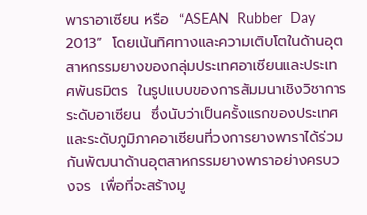พาราอาเซียน หรือ  “ASEAN  Rubber  Day  2013”  โดยเน้นทิศทางและความเติบโตในด้านอุตสาหกรรมยางของกลุ่มประเทศอาเซียนและประเทศพันธมิตร  ในรูปแบบของการสัมมนาเชิงวิชาการระดับอาเซียน  ซึ่งนับว่าเป็นครั้งแรกของประเทศและระดับภูมิภาคอาเซียนที่วงการยางพาราได้ร่วมกันพัฒนาด้านอุตสาหกรรมยางพาราอย่างครบวงจร  เพื่อที่จะสร้างมู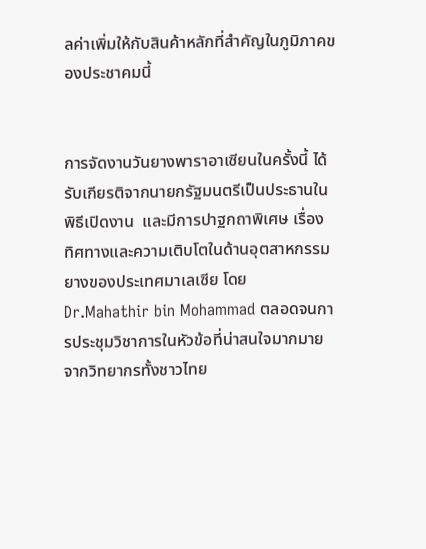ลค่าเพิ่มให้กับสินค้าหลักที่สำคัญในภูมิภาคของประชาคมนี้


การจัดงานวันยางพาราอาเซียนในครั้งนี้ ได้รับเกียรติจากนายกรัฐมนตรีเป็นประธานในพิธีเปิดงาน  และมีการปาฐกถาพิเศษ เรื่อง ทิศทางและความเติบโตในด้านอุตสาหกรรมยางของประเทศมาเลเซีย โดย Dr.Mahathir bin Mohammad ตลอดจนการประชุมวิชาการในหัวข้อที่น่าสนใจมากมาย  จากวิทยากรทั้งชาวไทย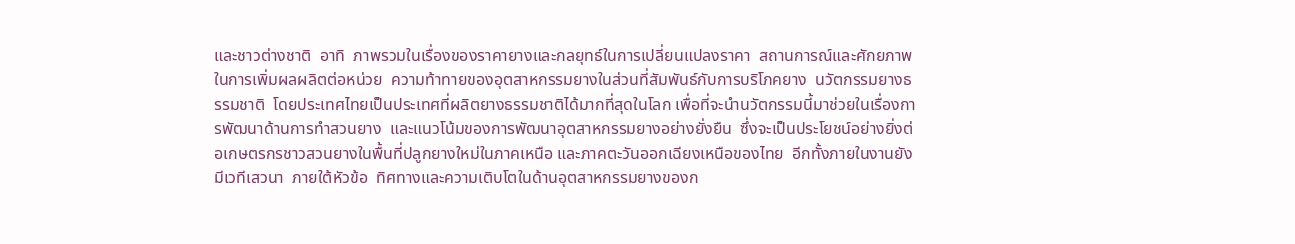และชาวต่างชาติ  อาทิ  ภาพรวมในเรื่องของราคายางและกลยุทธ์ในการเปลี่ยนแปลงราคา  สถานการณ์และศักยภาพในการเพิ่มผลผลิตต่อหน่วย  ความท้าทายของอุตสาหกรรมยางในส่วนที่สัมพันธ์กับการบริโภคยาง  นวัตกรรมยางธรรมชาติ  โดยประเทศไทยเป็นประเทศที่ผลิตยางธรรมชาติได้มากที่สุดในโลก เพื่อที่จะนำนวัตกรรมนี้มาช่วยในเรื่องการพัฒนาด้านการทำสวนยาง  และแนวโน้มของการพัฒนาอุตสาหกรรมยางอย่างยั่งยืน  ซึ่งจะเป็นประโยชน์อย่างยิ่งต่อเกษตรกรชาวสวนยางในพื้นที่ปลูกยางใหม่ในภาคเหนือ และภาคตะวันออกเฉียงเหนือของไทย  อีกทั้งภายในงานยังมีเวทีเสวนา  ภายใต้หัวข้อ  ทิศทางและความเติบโตในด้านอุตสาหกรรมยางของก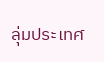ลุ่มประเทศ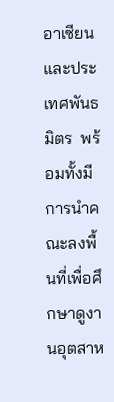อาเซียนและประเทศพันธมิตร  พร้อมทั้งมีการนำคณะลงพื้นที่เพื่อศึกษาดูงานอุตสาห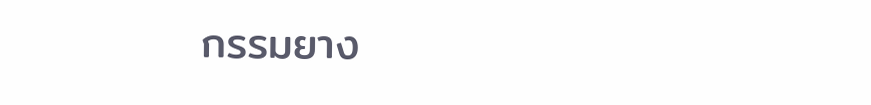กรรมยาง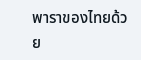พาราของไทยด้วย